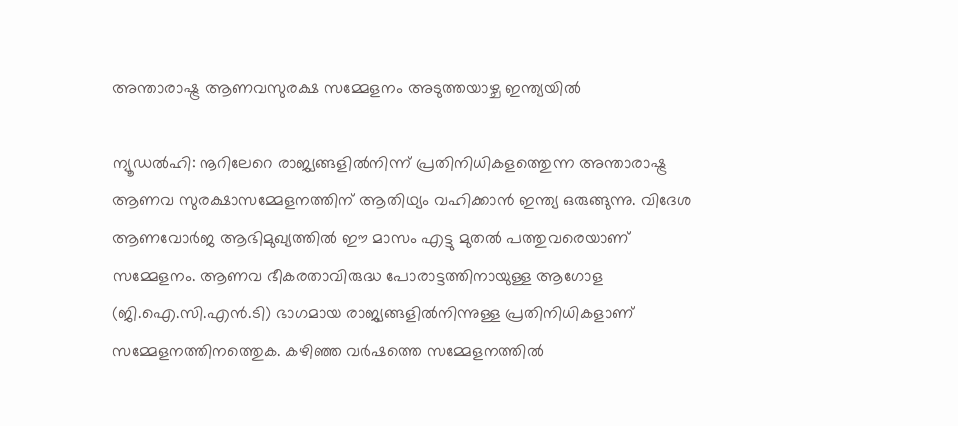അന്താരാഷ്ട്ര ആണവസുരക്ഷ സമ്മേളനം അടുത്തയാഴ്ച ഇന്ത്യയില്‍

ന്യൂഡല്‍ഹി: നൂറിലേറെ രാജ്യങ്ങളില്‍നിന്ന് പ്രതിനിധികളത്തെുന്ന അന്താരാഷ്ട്ര ആണവ സുരക്ഷാസമ്മേളനത്തിന് ആതിഥ്യം വഹിക്കാന്‍ ഇന്ത്യ ഒരുങ്ങുന്നു. വിദേശ ആണവോര്‍ജ ആഭിമുഖ്യത്തില്‍ ഈ മാസം എട്ടു മുതല്‍ പത്തുവരെയാണ് സമ്മേളനം. ആണവ ഭീകരതാവിരുദ്ധ പോരാട്ടത്തിനായുള്ള ആഗോള (ജി.ഐ.സി.എന്‍.ടി) ഭാഗമായ രാജ്യങ്ങളില്‍നിന്നുള്ള പ്രതിനിധികളാണ് സമ്മേളനത്തിനത്തെുക. കഴിഞ്ഞ വര്‍ഷത്തെ സമ്മേളനത്തില്‍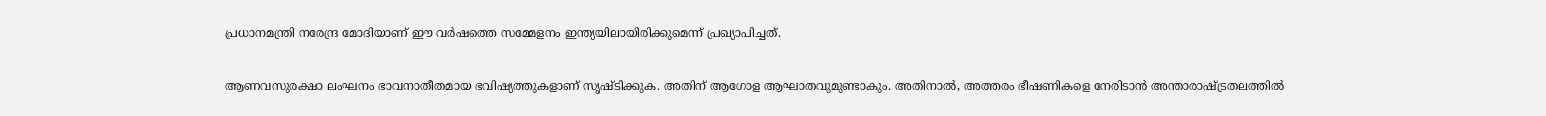പ്രധാനമന്ത്രി നരേന്ദ്ര മോദിയാണ് ഈ വര്‍ഷത്തെ സമ്മേളനം ഇന്ത്യയിലായിരിക്കുമെന്ന് പ്രഖ്യാപിച്ചത്.

ആണവസുരക്ഷാ ലംഘനം ഭാവനാതീതമായ ഭവിഷ്യത്തുകളാണ് സൃഷ്ടിക്കുക. അതിന് ആഗോള ആഘാതവുമുണ്ടാകും. അതിനാല്‍, അത്തരം ഭീഷണികളെ നേരിടാന്‍ അന്താരാഷ്ട്രതലത്തില്‍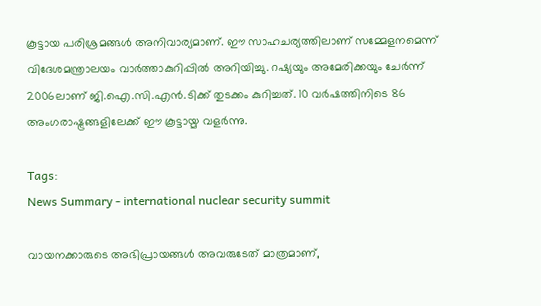കൂട്ടായ പരിശ്രമങ്ങള്‍ അനിവാര്യമാണ്. ഈ സാഹചര്യത്തിലാണ് സമ്മേളനമെന്ന് വിദേശമന്ത്രാലയം വാര്‍ത്താകുറിപ്പില്‍ അറിയിച്ചു. റഷ്യയും അമേരിക്കയും ചേര്‍ന്ന് 2006ലാണ് ജി.ഐ.സി.എന്‍.ടിക്ക് തുടക്കം കുറിച്ചത്. 10 വര്‍ഷത്തിനിടെ 86 അംഗരാഷ്ട്രങ്ങളിലേക്ക് ഈ കൂട്ടായ്മ വളര്‍ന്നു.

Tags:
News Summary - international nuclear security summit

വായനക്കാരുടെ അഭിപ്രായങ്ങള്‍ അവരുടേത് മാത്രമാണ്,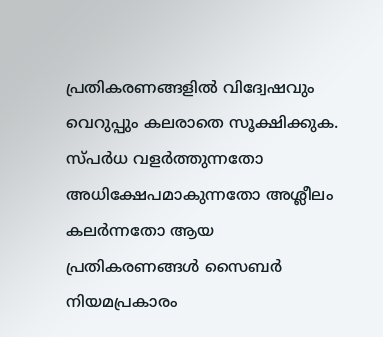പ്രതികരണങ്ങളിൽ വിദ്വേഷവും വെറുപ്പും കലരാതെ സൂക്ഷിക്കുക. സ്പർധ വളർത്തുന്നതോ അധിക്ഷേപമാകുന്നതോ അശ്ലീലം കലർന്നതോ ആയ പ്രതികരണങ്ങൾ സൈബർ നിയമപ്രകാരം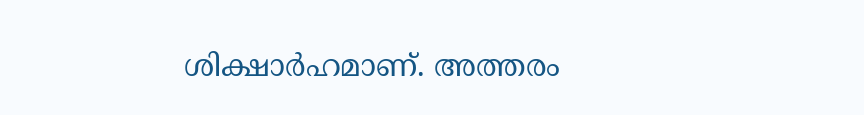ശിക്ഷാർഹമാണ്. അത്തരം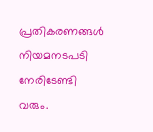പ്രതികരണങ്ങൾ നിയമനടപടി നേരിടേണ്ടി വരും.